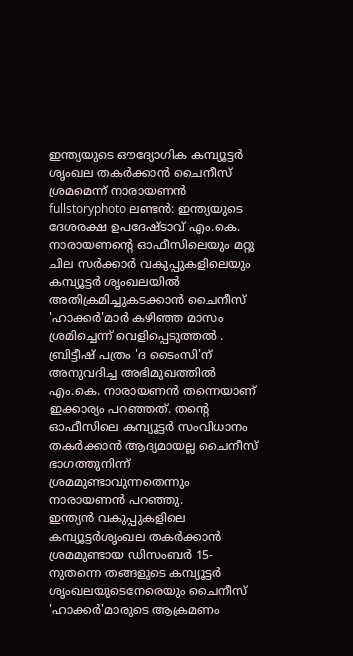ഇന്ത്യയുടെ ഔദ്യോഗിക കമ്പ്യൂട്ടര്‍ ശൃംഖല തകര്‍ക്കാന്‍ ചൈനീസ്‌ ശ്രമമെന്ന്‌ നാരായണന്‍
fullstoryphoto ലണ്ടന്‍: ഇന്ത്യയുടെ ദേശരക്ഷ ഉപദേഷ്ടാവ്‌ എം.കെ. നാരായണന്റെ ഓഫീസിലെയും മറ്റു ചില സര്‍ക്കാര്‍ വകുപ്പുകളിലെയും കമ്പ്യൂട്ടര്‍ ശൃംഖലയില്‍ അതിക്രമിച്ചുകടക്കാന്‍ ചൈനീസ്‌ 'ഹാക്കര്‍'മാര്‍ കഴിഞ്ഞ മാസം ശ്രമിച്ചെന്ന്‌ വെളിപ്പെടുത്തല്‍ .
ബ്രിട്ടീഷ്‌ പത്രം 'ദ ടൈംസി'ന്‌ അനുവദിച്ച അഭിമുഖത്തില്‍ എം.കെ. നാരായണന്‍ തന്നെയാണ്‌ ഇക്കാര്യം പറഞ്ഞത്‌. തന്റെ ഓഫീസിലെ കമ്പ്യൂട്ടര്‍ സംവിധാനം തകര്‍ക്കാന്‍ ആദ്യമായല്ല ചൈനീസ്‌ ഭാഗത്തുനിന്ന്‌ ശ്രമമുണ്ടാവുന്നതെന്നും നാരായണന്‍ പറഞ്ഞു.
ഇന്ത്യന്‍ വകുപ്പുകളിലെ കമ്പ്യൂട്ടര്‍ശൃംഖല തകര്‍ക്കാന്‍ ശ്രമമുണ്ടായ ഡിസംബര്‍ 15-നുതന്നെ തങ്ങളുടെ കമ്പ്യൂട്ടര്‍ ശൃംഖലയുടെനേരെയും ചൈനീസ്‌ 'ഹാക്കര്‍'മാരുടെ ആക്രമണം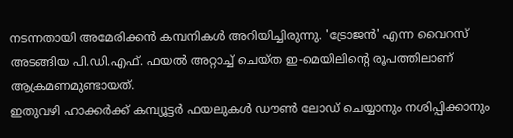നടന്നതായി അമേരിക്കന്‍ കമ്പനികള്‍ അറിയിച്ചിരുന്നു. 'ട്രോജന്‍' എന്ന വൈറസ്‌ അടങ്ങിയ പി.ഡി.എഫ്‌. ഫയല്‍ അറ്റാച്ച്‌ ചെയ്‌ത ഇ-മെയിലിന്റെ രൂപത്തിലാണ്‌ ആക്രമണമുണ്ടായത്‌.
ഇതുവഴി ഹാക്കര്‍ക്ക്‌ കമ്പ്യൂട്ടര്‍ ഫയലുകള്‍ ഡൗണ്‍ ലോഡ്‌ ചെയ്യാനും നശിപ്പിക്കാനും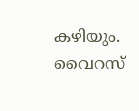കഴിയും. വൈറസ്‌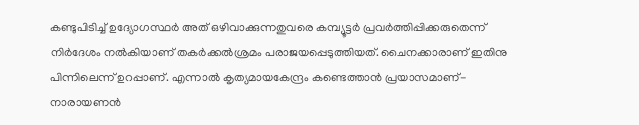കണ്ടുപിടിച്ച്‌ ഉദ്യോഗസ്ഥര്‍ അത്‌ ഒഴിവാക്കുന്നതുവരെ കമ്പ്യൂട്ടര്‍ പ്രവര്‍ത്തിപ്പിക്കരുതെന്ന്‌ നിര്‍ദേശം നല്‍കിയാണ്‌ തകര്‍ക്കല്‍ശ്രമം പരാജയപ്പെടുത്തിയത്‌. ചൈനക്കാരാണ്‌ ഇതിനു പിന്നിലെന്ന്‌ ഉറപ്പാണ്‌. എന്നാല്‍ കൃത്യമായകേന്ദ്രം കണ്ടെത്താന്‍ പ്രയാസമാണ്‌- നാരായണന്‍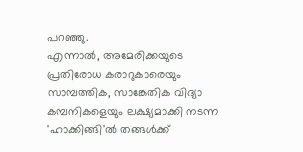പറഞ്ഞു.
എന്നാല്‍, അമേരിക്കയുടെ പ്രതിരോധ കരാറുകാരെയും സാമ്പത്തിക, സാങ്കേതിക വിദ്യാ കമ്പനികളെയും ലക്ഷ്യമാക്കി നടന്ന 'ഹാക്കിങ്ങി'ല്‍ തങ്ങള്‍ക്ക്‌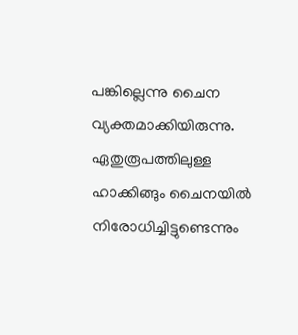പങ്കില്ലെന്നു ചൈന വ്യക്തമാക്കിയിരുന്നു. ഏതുരൂപത്തിലുള്ള ഹാക്കിങ്ങും ചൈനയില്‍ നിരോധിച്ചിട്ടുണ്ടെന്നും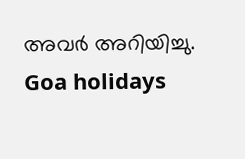അവര്‍ അറിയിച്ചു.
Goa holidays